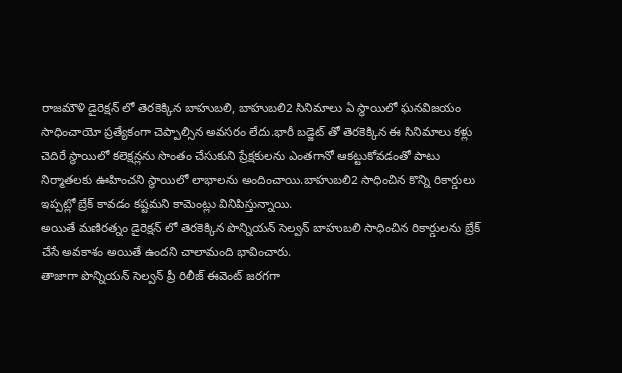రాజమౌళి డైరెక్షన్ లో తెరకెక్కిన బాహుబలి, బాహుబలి2 సినిమాలు ఏ స్థాయిలో ఘనవిజయం సాధించాయో ప్రత్యేకంగా చెప్పాల్సిన అవసరం లేదు.భారీ బడ్జెట్ తో తెరకెక్కిన ఈ సినిమాలు కళ్లు చెదిరే స్థాయిలో కలెక్షన్లను సొంతం చేసుకుని ప్రేక్షకులను ఎంతగానో ఆకట్టుకోవడంతో పాటు నిర్మాతలకు ఊహించని స్థాయిలో లాభాలను అందించాయి.బాహుబలి2 సాధించిన కొన్ని రికార్డులు ఇప్పట్లో బ్రేక్ కావడం కష్టమని కామెంట్లు వినిపిస్తున్నాయి.
అయితే మణిరత్నం డైరెక్షన్ లో తెరకెక్కిన పొన్నియన్ సెల్వన్ బాహుబలి సాధించిన రికార్డులను బ్రేక్ చేసే అవకాశం అయితే ఉందని చాలామంది భావించారు.
తాజాగా పొన్నియన్ సెల్వన్ ప్రీ రిలీజ్ ఈవెంట్ జరగగా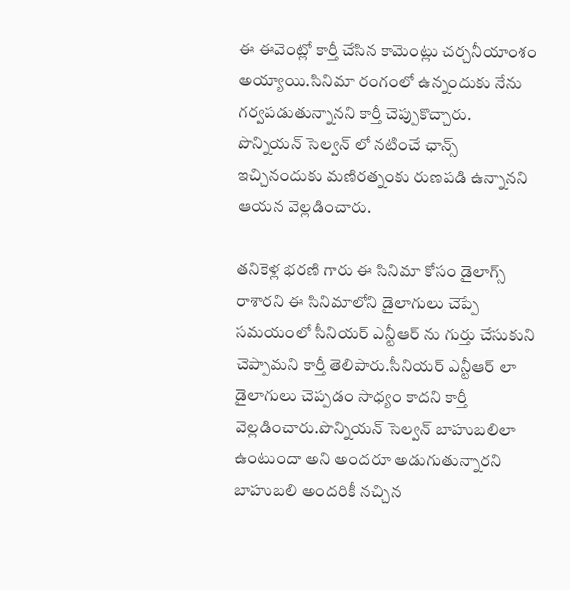ఈ ఈవెంట్లో కార్తీ చేసిన కామెంట్లు చర్చనీయాంశం అయ్యాయి.సినిమా రంగంలో ఉన్నందుకు నేను గర్వపడుతున్నానని కార్తీ చెప్పుకొచ్చారు.
పొన్నియన్ సెల్వన్ లో నటించే ఛాన్స్ ఇచ్చినందుకు మణిరత్నంకు రుణపడి ఉన్నానని ఆయన వెల్లడించారు.

తనికెళ్ల భరణి గారు ఈ సినిమా కోసం డైలాగ్స్ రాశారని ఈ సినిమాలోని డైలాగులు చెప్పే సమయంలో సీనియర్ ఎన్టీఆర్ ను గుర్తు చేసుకుని చెప్పామని కార్తీ తెలిపారు.సీనియర్ ఎన్టీఆర్ లా డైలాగులు చెప్పడం సాధ్యం కాదని కార్తీ వెల్లడించారు.పొన్నియన్ సెల్వన్ బాహుబలిలా ఉంటుందా అని అందరూ అడుగుతున్నారని బాహుబలి అందరికీ నచ్చిన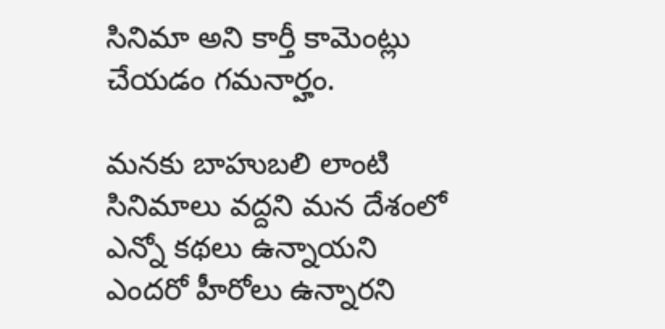సినిమా అని కార్తీ కామెంట్లు చేయడం గమనార్హం.

మనకు బాహుబలి లాంటి సినిమాలు వద్దని మన దేశంలో ఎన్నో కథలు ఉన్నాయని ఎందరో హీరోలు ఉన్నారని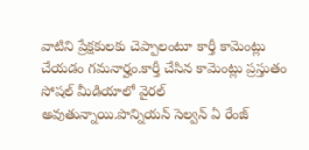వాటిని ప్రేక్షకులకు చెప్పాలంటూ కార్తీ కామెంట్లు చేయడం గమనార్హం.కార్తీ చేసిన కామెంట్లు ప్రస్తుతం సోషల్ మీడియాలో వైరల్ అవుతున్నాయి.పొన్నియన్ సెల్వన్ ఏ రేంజ్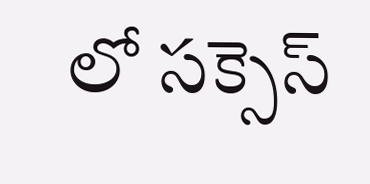లో సక్సెస్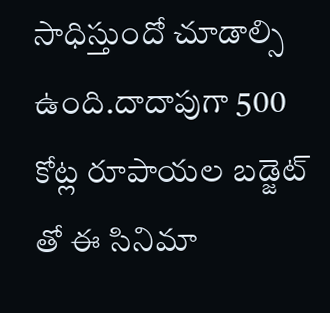సాధిస్తుందో చూడాల్సి ఉంది.దాదాపుగా 500 కోట్ల రూపాయల బడ్జెట్ తో ఈ సినిమా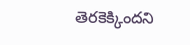తెరకెక్కిందని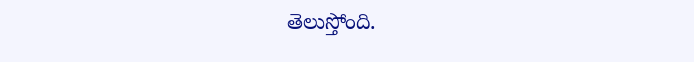తెలుస్తోంది.